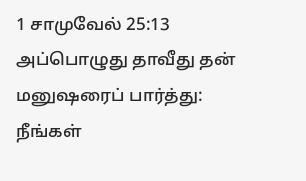1 சாமுவேல் 25:13
அப்பொழுது தாவீது தன் மனுஷரைப் பார்த்து: நீங்கள்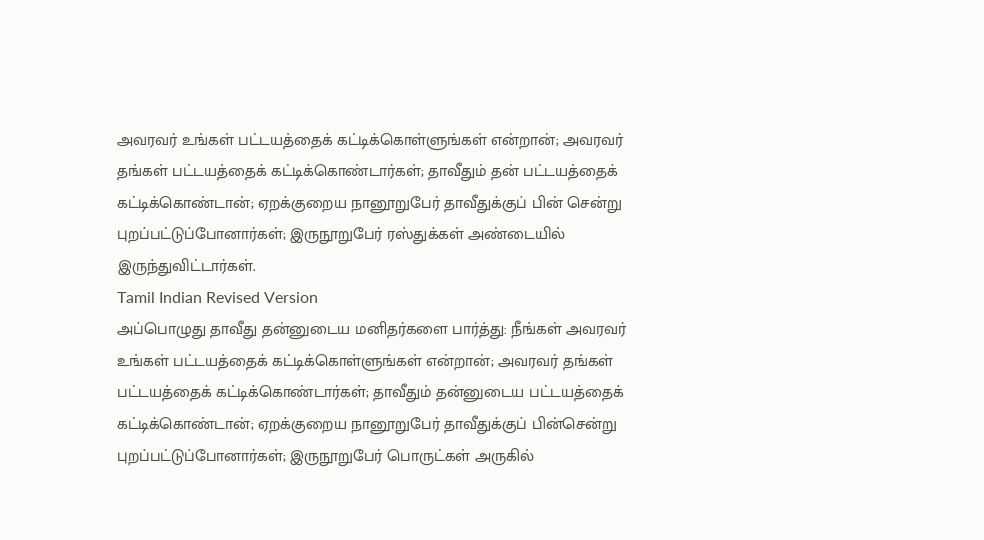அவரவர் உங்கள் பட்டயத்தைக் கட்டிக்கொள்ளுங்கள் என்றான்; அவரவர் தங்கள் பட்டயத்தைக் கட்டிக்கொண்டார்கள்; தாவீதும் தன் பட்டயத்தைக் கட்டிக்கொண்டான்; ஏறக்குறைய நானூறுபேர் தாவீதுக்குப் பின் சென்று புறப்பட்டுப்போனார்கள்; இருநூறுபேர் ரஸ்துக்கள் அண்டையில் இருந்துவிட்டார்கள்.
Tamil Indian Revised Version
அப்பொழுது தாவீது தன்னுடைய மனிதர்களை பார்த்து: நீங்கள் அவரவர் உங்கள் பட்டயத்தைக் கட்டிக்கொள்ளுங்கள் என்றான்; அவரவர் தங்கள் பட்டயத்தைக் கட்டிக்கொண்டார்கள்; தாவீதும் தன்னுடைய பட்டயத்தைக் கட்டிக்கொண்டான்; ஏறக்குறைய நானூறுபேர் தாவீதுக்குப் பின்சென்று புறப்பட்டுப்போனார்கள்; இருநூறுபேர் பொருட்கள் அருகில்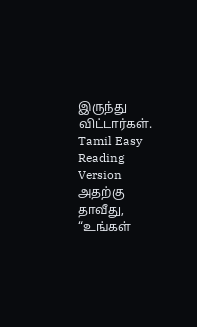இருந்து விட்டார்கள்.
Tamil Easy Reading Version
அதற்கு தாவீது, “உங்கள்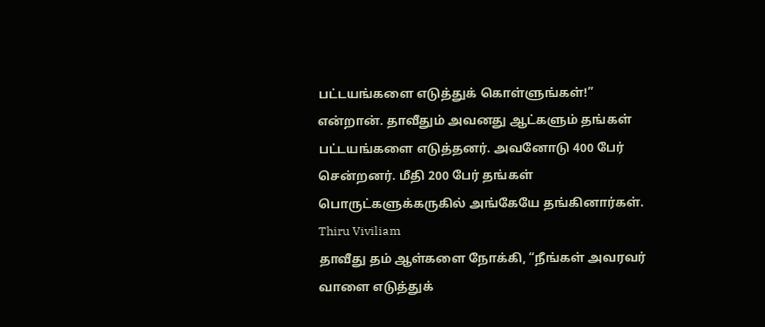பட்டயங்களை எடுத்துக் கொள்ளுங்கள்!” என்றான். தாவீதும் அவனது ஆட்களும் தங்கள் பட்டயங்களை எடுத்தனர். அவனோடு 400 பேர் சென்றனர். மீதி 200 பேர் தங்கள் பொருட்களுக்கருகில் அங்கேயே தங்கினார்கள்.
Thiru Viviliam
தாவீது தம் ஆள்களை நோக்கி, “நீங்கள் அவரவர் வாளை எடுத்துக்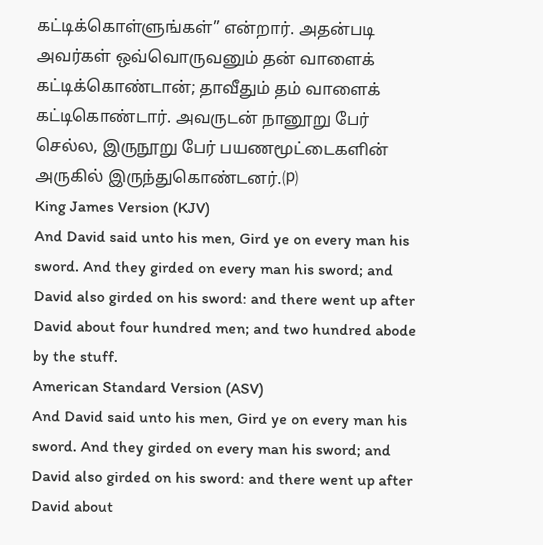கட்டிக்கொள்ளுங்கள்” என்றார். அதன்படி அவர்கள் ஒவ்வொருவனும் தன் வாளைக் கட்டிக்கொண்டான்; தாவீதும் தம் வாளைக் கட்டிகொண்டார். அவருடன் நானூறு பேர் செல்ல, இருநூறு பேர் பயணமூட்டைகளின் அருகில் இருந்துகொண்டனர்.⒫
King James Version (KJV)
And David said unto his men, Gird ye on every man his sword. And they girded on every man his sword; and David also girded on his sword: and there went up after David about four hundred men; and two hundred abode by the stuff.
American Standard Version (ASV)
And David said unto his men, Gird ye on every man his sword. And they girded on every man his sword; and David also girded on his sword: and there went up after David about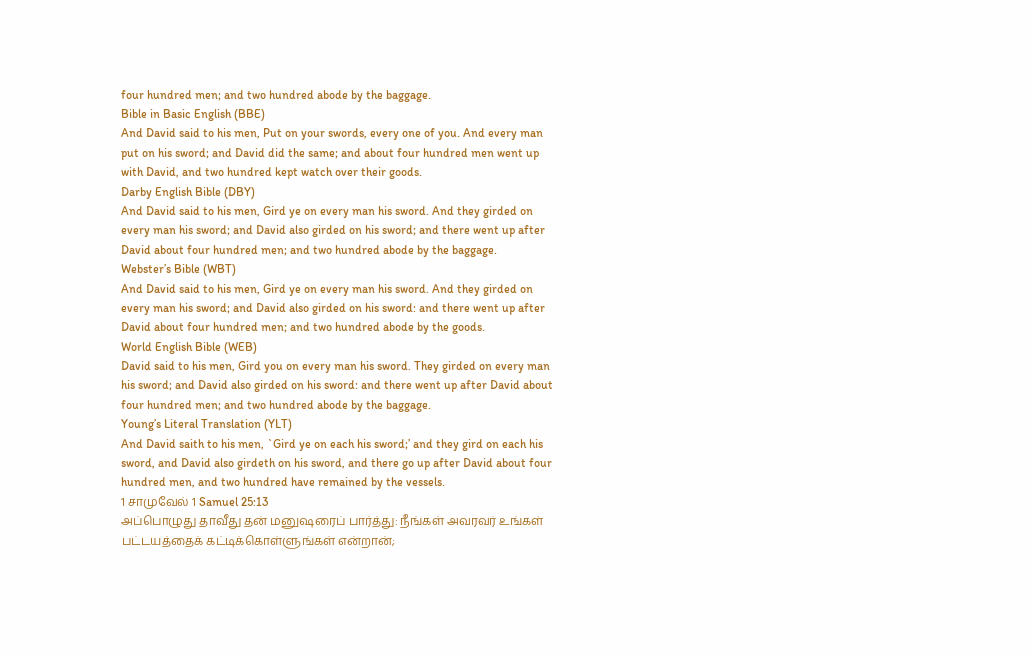four hundred men; and two hundred abode by the baggage.
Bible in Basic English (BBE)
And David said to his men, Put on your swords, every one of you. And every man put on his sword; and David did the same; and about four hundred men went up with David, and two hundred kept watch over their goods.
Darby English Bible (DBY)
And David said to his men, Gird ye on every man his sword. And they girded on every man his sword; and David also girded on his sword; and there went up after David about four hundred men; and two hundred abode by the baggage.
Webster’s Bible (WBT)
And David said to his men, Gird ye on every man his sword. And they girded on every man his sword; and David also girded on his sword: and there went up after David about four hundred men; and two hundred abode by the goods.
World English Bible (WEB)
David said to his men, Gird you on every man his sword. They girded on every man his sword; and David also girded on his sword: and there went up after David about four hundred men; and two hundred abode by the baggage.
Young’s Literal Translation (YLT)
And David saith to his men, `Gird ye on each his sword;’ and they gird on each his sword, and David also girdeth on his sword, and there go up after David about four hundred men, and two hundred have remained by the vessels.
1 சாமுவேல் 1 Samuel 25:13
அப்பொழுது தாவீது தன் மனுஷரைப் பார்த்து: நீங்கள் அவரவர் உங்கள் பட்டயத்தைக் கட்டிக்கொள்ளுங்கள் என்றான்;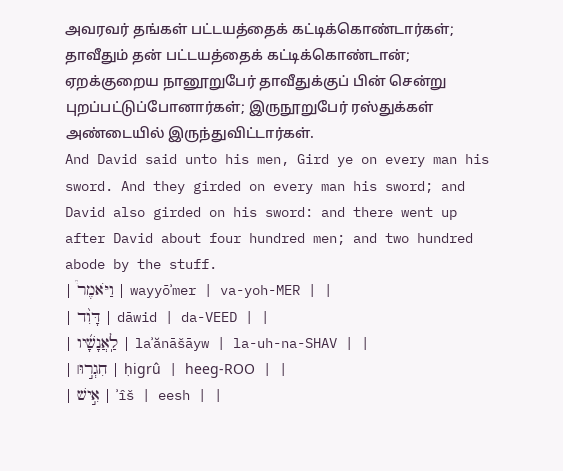அவரவர் தங்கள் பட்டயத்தைக் கட்டிக்கொண்டார்கள்; தாவீதும் தன் பட்டயத்தைக் கட்டிக்கொண்டான்; ஏறக்குறைய நானூறுபேர் தாவீதுக்குப் பின் சென்று புறப்பட்டுப்போனார்கள்; இருநூறுபேர் ரஸ்துக்கள் அண்டையில் இருந்துவிட்டார்கள்.
And David said unto his men, Gird ye on every man his sword. And they girded on every man his sword; and David also girded on his sword: and there went up after David about four hundred men; and two hundred abode by the stuff.
| וַיֹּאמֶר֩ | wayyōʾmer | va-yoh-MER | |
| דָּוִ֨ד | dāwid | da-VEED | |
| לַֽאֲנָשָׁ֜יו | laʾănāšāyw | la-uh-na-SHAV | |
| חִגְר֣וּ׀ | ḥigrû | heeɡ-ROO | |
| אִ֣ישׁ | ʾîš | eesh | |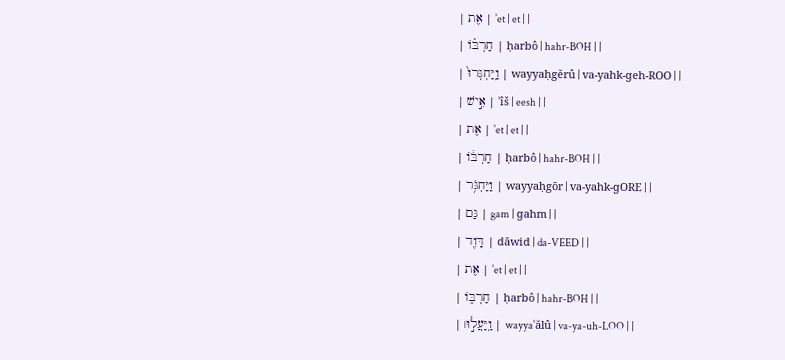| אֶת | ʾet | et | |
| חַרְבּ֗וֹ | ḥarbô | hahr-BOH | |
| וַֽיַּחְגְּרוּ֙ | wayyaḥgĕrû | va-yahk-ɡeh-ROO | |
| אִ֣ישׁ | ʾîš | eesh | |
| אֶת | ʾet | et | |
| חַרְבּ֔וֹ | ḥarbô | hahr-BOH | |
| וַיַּחְגֹּ֥ר | wayyaḥgōr | va-yahk-ɡORE | |
| גַּם | gam | ɡahm | |
| דָּוִ֖ד | dāwid | da-VEED | |
| אֶת | ʾet | et | |
| חַרְבּ֑וֹ | ḥarbô | hahr-BOH | |
| וַֽיַּעֲל֣וּ׀ | wayyaʿălû | va-ya-uh-LOO | |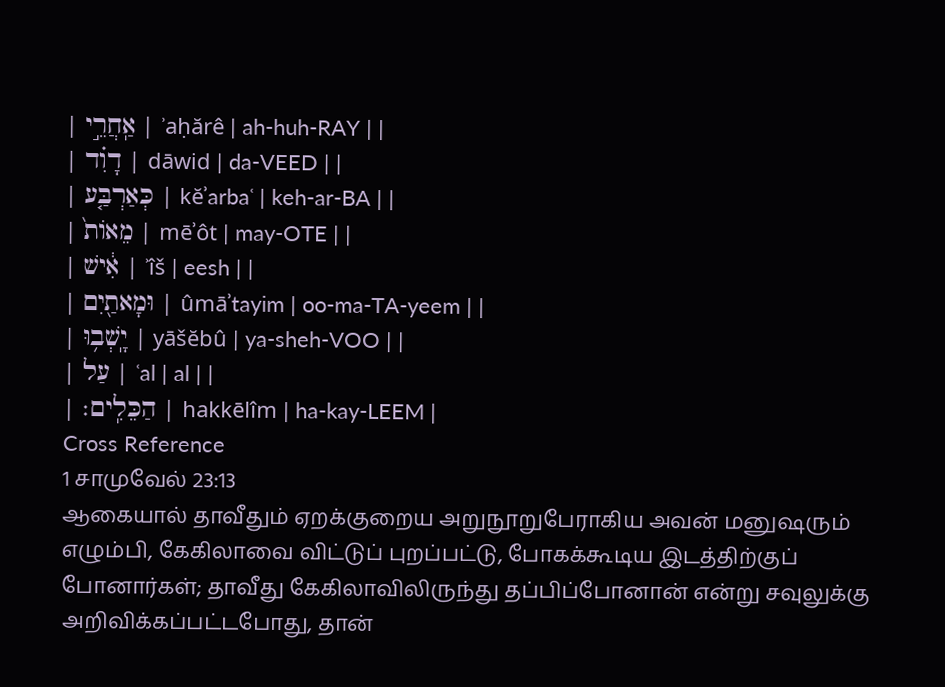| אַֽחֲרֵ֣י | ʾaḥărê | ah-huh-RAY | |
| דָוִ֗ד | dāwid | da-VEED | |
| כְּאַרְבַּ֤ע | kĕʾarbaʿ | keh-ar-BA | |
| מֵאוֹת֙ | mēʾôt | may-OTE | |
| אִ֔ישׁ | ʾîš | eesh | |
| וּמָאתַ֖יִם | ûmāʾtayim | oo-ma-TA-yeem | |
| יָֽשְׁב֥וּ | yāšĕbû | ya-sheh-VOO | |
| עַל | ʿal | al | |
| הַכֵּלִֽים׃ | hakkēlîm | ha-kay-LEEM |
Cross Reference
1 சாமுவேல் 23:13
ஆகையால் தாவீதும் ஏறக்குறைய அறுநூறுபேராகிய அவன் மனுஷரும் எழும்பி, கேகிலாவை விட்டுப் புறப்பட்டு, போகக்கூடிய இடத்திற்குப் போனார்கள்; தாவீது கேகிலாவிலிருந்து தப்பிப்போனான் என்று சவுலுக்கு அறிவிக்கப்பட்டபோது, தான்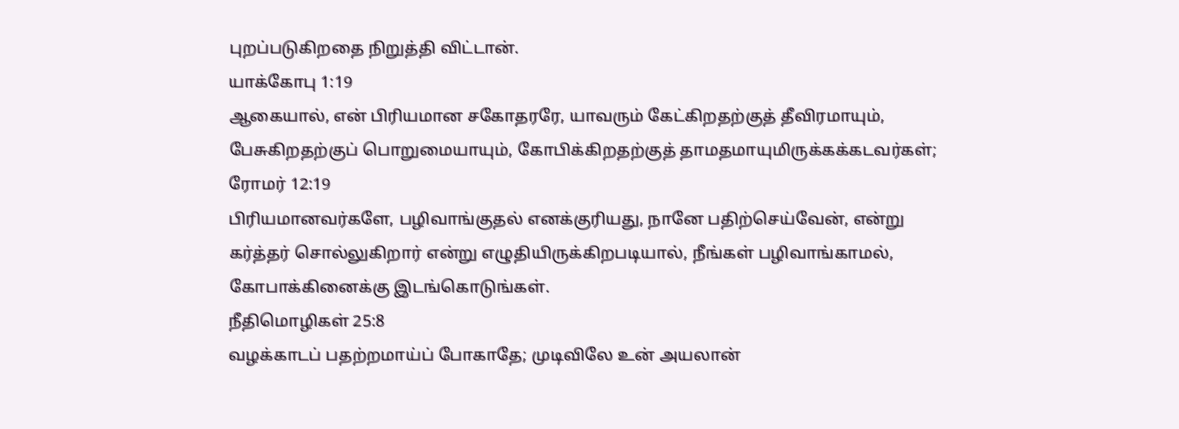புறப்படுகிறதை நிறுத்தி விட்டான்.
யாக்கோபு 1:19
ஆகையால், என் பிரியமான சகோதரரே, யாவரும் கேட்கிறதற்குத் தீவிரமாயும், பேசுகிறதற்குப் பொறுமையாயும், கோபிக்கிறதற்குத் தாமதமாயுமிருக்கக்கடவர்கள்;
ரோமர் 12:19
பிரியமானவர்களே, பழிவாங்குதல் எனக்குரியது, நானே பதிற்செய்வேன், என்று கர்த்தர் சொல்லுகிறார் என்று எழுதியிருக்கிறபடியால், நீங்கள் பழிவாங்காமல், கோபாக்கினைக்கு இடங்கொடுங்கள்.
நீதிமொழிகள் 25:8
வழக்காடப் பதற்றமாய்ப் போகாதே; முடிவிலே உன் அயலான்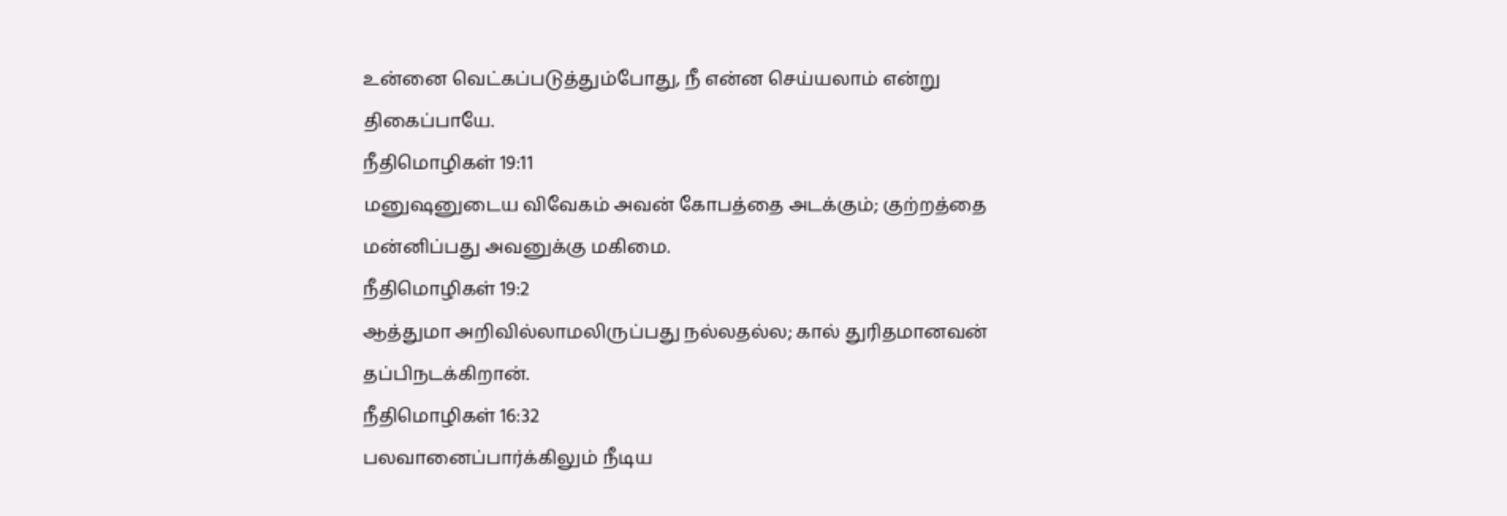உன்னை வெட்கப்படுத்தும்போது, நீ என்ன செய்யலாம் என்று திகைப்பாயே.
நீதிமொழிகள் 19:11
மனுஷனுடைய விவேகம் அவன் கோபத்தை அடக்கும்; குற்றத்தை மன்னிப்பது அவனுக்கு மகிமை.
நீதிமொழிகள் 19:2
ஆத்துமா அறிவில்லாமலிருப்பது நல்லதல்ல; கால் துரிதமானவன் தப்பிநடக்கிறான்.
நீதிமொழிகள் 16:32
பலவானைப்பார்க்கிலும் நீடிய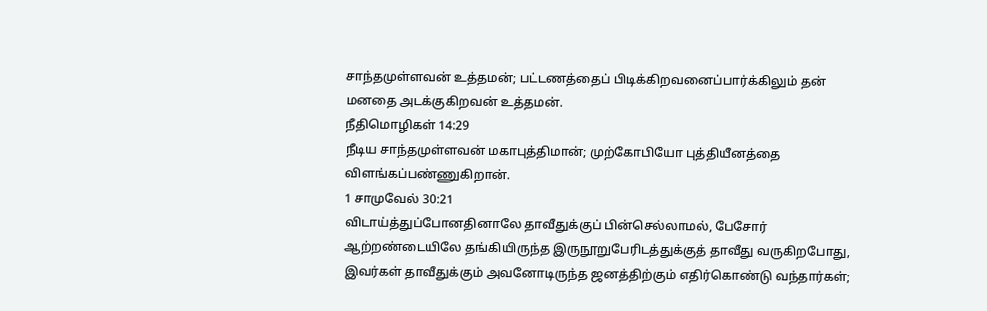சாந்தமுள்ளவன் உத்தமன்; பட்டணத்தைப் பிடிக்கிறவனைப்பார்க்கிலும் தன் மனதை அடக்குகிறவன் உத்தமன்.
நீதிமொழிகள் 14:29
நீடிய சாந்தமுள்ளவன் மகாபுத்திமான்; முற்கோபியோ புத்தியீனத்தை விளங்கப்பண்ணுகிறான்.
1 சாமுவேல் 30:21
விடாய்த்துப்போனதினாலே தாவீதுக்குப் பின்செல்லாமல், பேசோர் ஆற்றண்டையிலே தங்கியிருந்த இருநூறுபேரிடத்துக்குத் தாவீது வருகிறபோது, இவர்கள் தாவீதுக்கும் அவனோடிருந்த ஜனத்திற்கும் எதிர்கொண்டு வந்தார்கள்;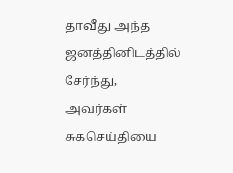தாவீது அந்த ஜனத்தினிடத்தில் சேர்ந்து, அவர்கள் சுகசெய்தியை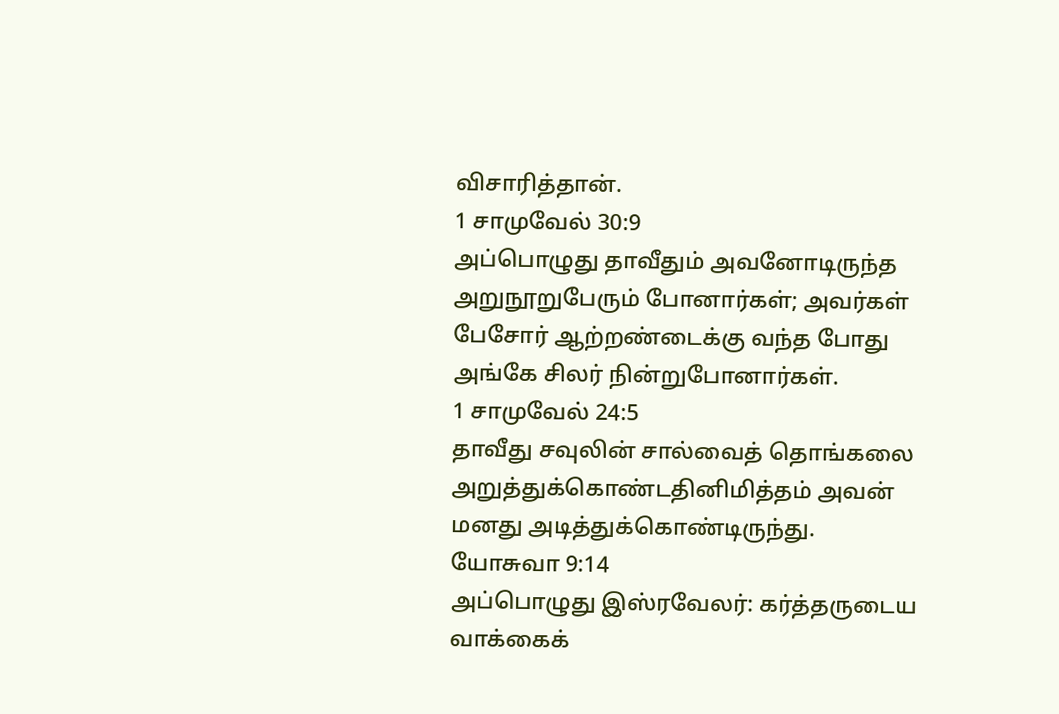விசாரித்தான்.
1 சாமுவேல் 30:9
அப்பொழுது தாவீதும் அவனோடிருந்த அறுநூறுபேரும் போனார்கள்; அவர்கள் பேசோர் ஆற்றண்டைக்கு வந்த போது அங்கே சிலர் நின்றுபோனார்கள்.
1 சாமுவேல் 24:5
தாவீது சவுலின் சால்வைத் தொங்கலை அறுத்துக்கொண்டதினிமித்தம் அவன் மனது அடித்துக்கொண்டிருந்து.
யோசுவா 9:14
அப்பொழுது இஸ்ரவேலர்: கர்த்தருடைய வாக்கைக்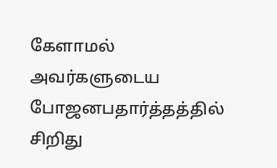கேளாமல் அவர்களுடைய போஜனபதார்த்தத்தில் சிறிது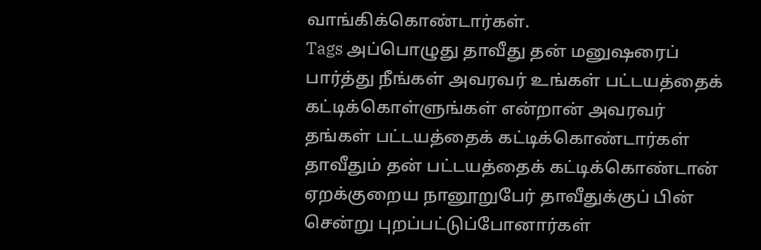வாங்கிக்கொண்டார்கள்.
Tags அப்பொழுது தாவீது தன் மனுஷரைப் பார்த்து நீங்கள் அவரவர் உங்கள் பட்டயத்தைக் கட்டிக்கொள்ளுங்கள் என்றான் அவரவர் தங்கள் பட்டயத்தைக் கட்டிக்கொண்டார்கள் தாவீதும் தன் பட்டயத்தைக் கட்டிக்கொண்டான் ஏறக்குறைய நானூறுபேர் தாவீதுக்குப் பின் சென்று புறப்பட்டுப்போனார்கள்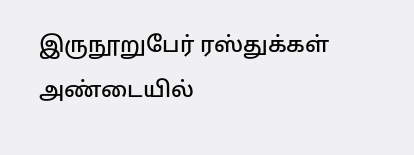இருநூறுபேர் ரஸ்துக்கள் அண்டையில்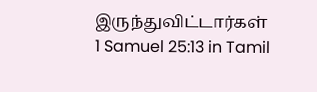இருந்துவிட்டார்கள்
1 Samuel 25:13 in Tamil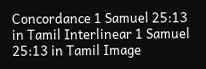Concordance 1 Samuel 25:13 in Tamil Interlinear 1 Samuel 25:13 in Tamil Image